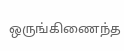ஒருங்கிணைந்த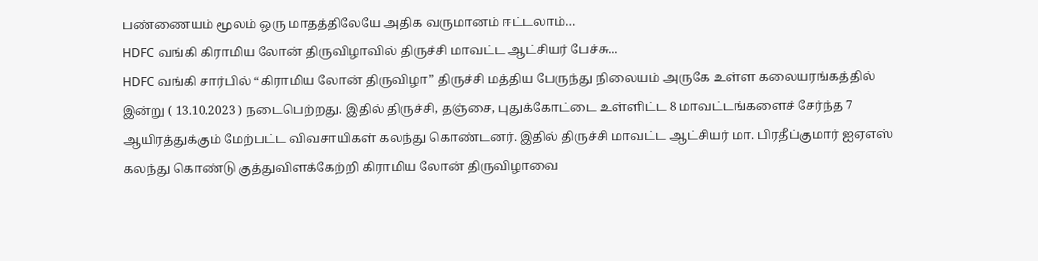பண்ணையம் மூலம் ஒரு மாதத்திலேயே அதிக வருமானம் ஈட்டலாம்…
HDFC வங்கி கிராமிய லோன் திருவிழாவில் திருச்சி மாவட்ட ஆட்சியர் பேச்சு...
HDFC வங்கி சார்பில் “கிராமிய லோன் திருவிழா” திருச்சி மத்திய பேருந்து நிலையம் அருகே உள்ள கலையரங்கத்தில் இன்று ( 13.10.2023 ) நடைபெற்றது. இதில் திருச்சி, தஞ்சை, புதுக்கோட்டை உள்ளிட்ட 8 மாவட்டங்களைச் சேர்ந்த 7 ஆயிரத்துக்கும் மேற்பட்ட விவசாயிகள் கலந்து கொண்டனர். இதில் திருச்சி மாவட்ட ஆட்சியர் மா. பிரதீப்குமார் ஐஏஎஸ் கலந்து கொண்டு குத்துவிளக்கேற்றி கிராமிய லோன் திருவிழாவை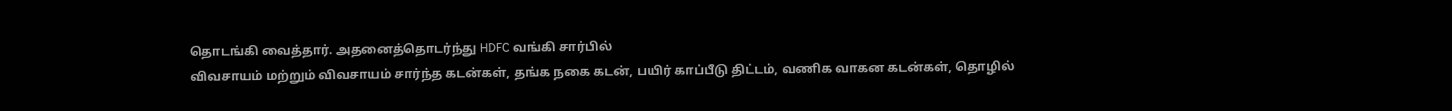தொடங்கி வைத்தார். அதனைத்தொடர்ந்து HDFC வங்கி சார்பில்
விவசாயம் மற்றும் விவசாயம் சார்ந்த கடன்கள், தங்க நகை கடன், பயிர் காப்பீடு திட்டம், வணிக வாகன கடன்கள், தொழில்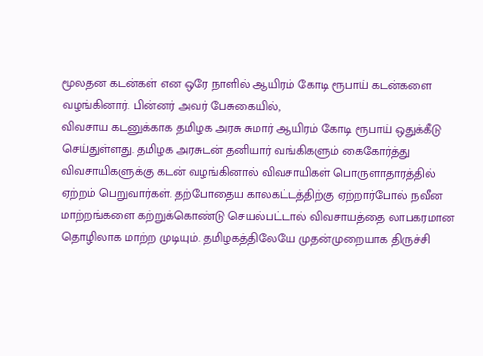மூலதன கடன்கள் என ஒரே நாளில் ஆயிரம் கோடி ரூபாய் கடன்களை வழங்கினார். பின்னர் அவர் பேசுகையில்,
விவசாய கடனுக்காக தமிழக அரசு சுமார் ஆயிரம் கோடி ரூபாய் ஒதுக்கீடு செய்துள்ளது. தமிழக அரசுடன் தனியார் வங்கிகளும் கைகோர்த்து விவசாயிகளுக்கு கடன் வழங்கினால் விவசாயிகள் பொருளாதாரத்தில் ஏற்றம் பெறுவார்கள். தற்போதைய காலகட்டத்திற்கு ஏற்றார்போல் நவீன மாற்றங்களை கற்றுக்கொண்டு செயல்பட்டால் விவசாயத்தை லாபகரமான தொழிலாக மாற்ற முடியும். தமிழகத்திலேயே முதன்முறையாக திருச்சி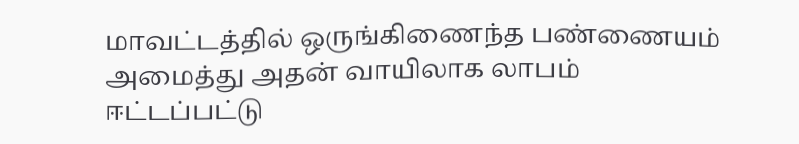மாவட்டத்தில் ஒருங்கிணைந்த பண்ணையம் அமைத்து அதன் வாயிலாக லாபம் ஈட்டப்பட்டு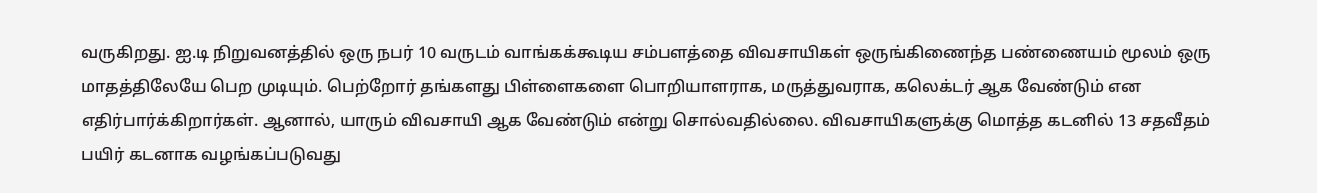வருகிறது. ஐ.டி நிறுவனத்தில் ஒரு நபர் 10 வருடம் வாங்கக்கூடிய சம்பளத்தை விவசாயிகள் ஒருங்கிணைந்த பண்ணையம் மூலம் ஒரு மாதத்திலேயே பெற முடியும். பெற்றோர் தங்களது பிள்ளைகளை பொறியாளராக, மருத்துவராக, கலெக்டர் ஆக வேண்டும் என எதிர்பார்க்கிறார்கள். ஆனால், யாரும் விவசாயி ஆக வேண்டும் என்று சொல்வதில்லை. விவசாயிகளுக்கு மொத்த கடனில் 13 சதவீதம் பயிர் கடனாக வழங்கப்படுவது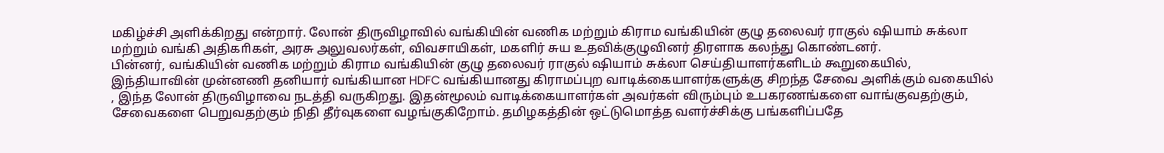மகிழ்ச்சி அளிக்கிறது என்றார். லோன் திருவிழாவில் வங்கியின் வணிக மற்றும் கிராம வங்கியின் குழு தலைவர் ராகுல் ஷியாம் சுக்லா மற்றும் வங்கி அதிகாிகள், அரசு அலுவலர்கள், விவசாயிகள், மகளிர் சுய உதவிக்குழுவினர் திரளாக கலந்து கொண்டனர்.
பின்னர், வங்கியின் வணிக மற்றும் கிராம வங்கியின் குழு தலைவர் ராகுல் ஷியாம் சுக்லா செய்தியாளர்களிடம் கூறுகையில்,
இந்தியாவின் முன்னணி தனியார் வங்கியான HDFC வங்கியானது கிராமப்புற வாடிக்கையாளர்களுக்கு சிறந்த சேவை அளிக்கும் வகையில் , இந்த லோன் திருவிழாவை நடத்தி வருகிறது. இதன்மூலம் வாடிக்கையாளர்கள் அவர்கள் விரும்பும் உபகரணங்களை வாங்குவதற்கும், சேவைகளை பெறுவதற்கும் நிதி தீர்வுகளை வழங்குகிறோம். தமிழகத்தின் ஒட்டுமொத்த வளர்ச்சிக்கு பங்களிப்பதே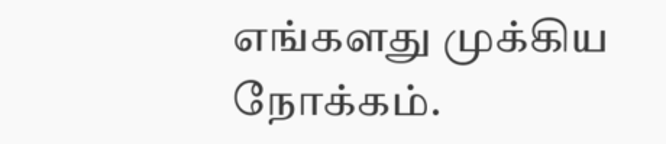எங்களது முக்கிய நோக்கம்.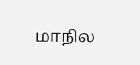மாநில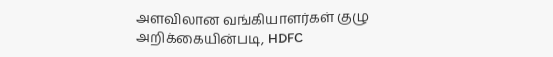அளவிலான வங்கியாளர்கள் குழு அறிக்கையின்படி, HDFC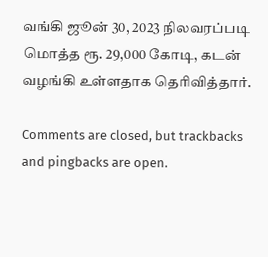வங்கி ஜூன் 30, 2023 நிலவரப்படி மொத்த ரூ. 29,000 கோடி, கடன் வழங்கி உள்ளதாக தெரிவித்தார்.

Comments are closed, but trackbacks and pingbacks are open.